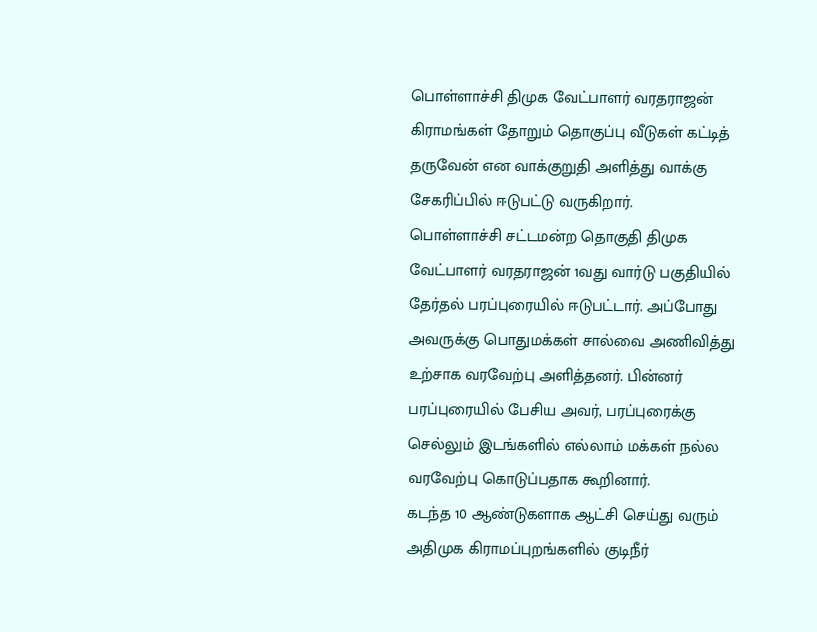பொள்ளாச்சி திமுக வேட்பாளர் வரதராஜன் கிராமங்கள் தோறும் தொகுப்பு வீடுகள் கட்டித் தருவேன் என வாக்குறுதி அளித்து வாக்கு சேகரிப்பில் ஈடுபட்டு வருகிறார்.
பொள்ளாச்சி சட்டமன்ற தொகுதி திமுக வேட்பாளர் வரதராஜன் 1வது வார்டு பகுதியில் தேர்தல் பரப்புரையில் ஈடுபட்டார். அப்போது அவருக்கு பொதுமக்கள் சால்வை அணிவித்து உற்சாக வரவேற்பு அளித்தனர். பின்னர் பரப்புரையில் பேசிய அவர், பரப்புரைக்கு செல்லும் இடங்களில் எல்லாம் மக்கள் நல்ல வரவேற்பு கொடுப்பதாக கூறினார்.
கடந்த 10 ஆண்டுகளாக ஆட்சி செய்து வரும் அதிமுக கிராமப்புறங்களில் குடிநீர்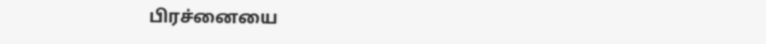பிரச்னையை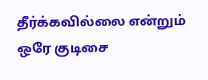தீர்க்கவில்லை என்றும் ஒரே குடிசை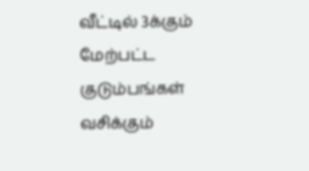வீட்டில் 3க்கும் மேற்பட்ட குடும்பங்கள் வசிக்கும்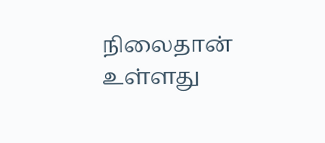நிலைதான் உள்ளது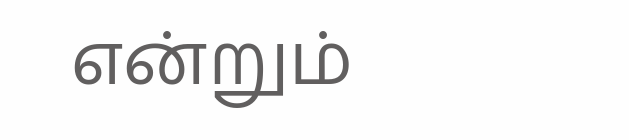என்றும்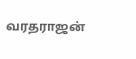வரதராஜன்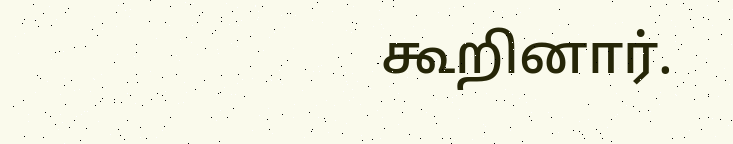கூறினார்.